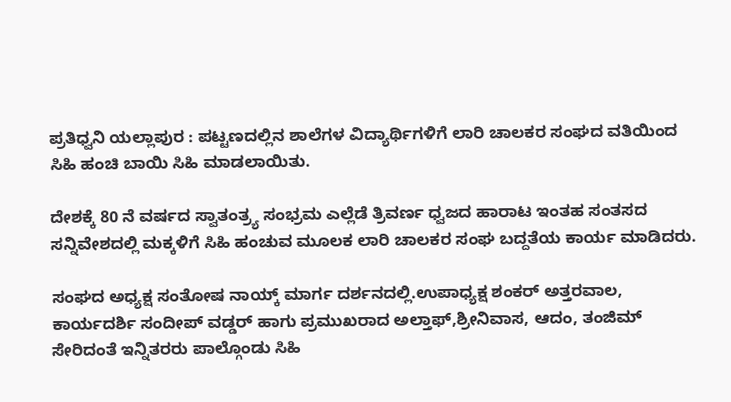ಪ್ರತಿಧ್ವನಿ ಯಲ್ಲಾಪುರ : ಪಟ್ಟಣದಲ್ಲಿನ ಶಾಲೆಗಳ ವಿದ್ಯಾರ್ಥಿಗಳಿಗೆ ಲಾರಿ ಚಾಲಕರ ಸಂಘದ ವತಿಯಿಂದ ಸಿಹಿ ಹಂಚಿ ಬಾಯಿ ಸಿಹಿ ಮಾಡಲಾಯಿತು.

ದೇಶಕ್ಕೆ 80 ನೆ ವರ್ಷದ ಸ್ವಾತಂತ್ರ್ಯ ಸಂಭ್ರಮ ಎಲ್ಲೆಡೆ ತ್ರಿವರ್ಣ ಧ್ವಜದ ಹಾರಾಟ ಇಂತಹ ಸಂತಸದ ಸನ್ನಿವೇಶದಲ್ಲಿ ಮಕ್ಕಳಿಗೆ ಸಿಹಿ ಹಂಚುವ ಮೂಲಕ ಲಾರಿ ಚಾಲಕರ ಸಂಘ ಬದ್ದತೆಯ ಕಾರ್ಯ ಮಾಡಿದರು.

ಸಂಘದ ಅಧ್ಯಕ್ಷ ಸಂತೋಷ ನಾಯ್ಕ್ ಮಾರ್ಗ ದರ್ಶನದಲ್ಲಿ.ಉಪಾಧ್ಯಕ್ಷ ಶಂಕರ್ ಅತ್ತರವಾಲ, ಕಾರ್ಯದರ್ಶಿ ಸಂದೀಪ್ ವಡ್ಡರ್ ಹಾಗು ಪ್ರಮುಖರಾದ ಅಲ್ತಾಫ್,ಶ್ರೀನಿವಾಸ, ಆದಂ, ತಂಜಿಮ್ ಸೇರಿದಂತೆ ಇನ್ನಿತರರು ಪಾಲ್ಗೊಂಡು ಸಿಹಿ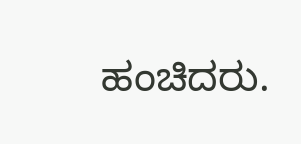ಹಂಚಿದರು.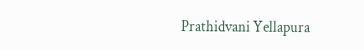Prathidvani Yellapura